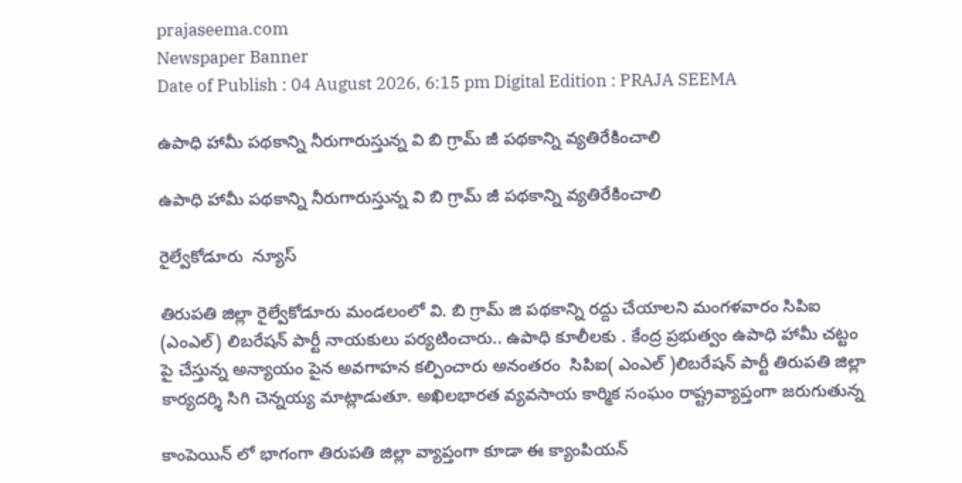prajaseema.com
Newspaper Banner
Date of Publish : 04 August 2026, 6:15 pm Digital Edition : PRAJA SEEMA

ఉపాధి హామీ పథకాన్ని నీరుగారుస్తున్న వి బి గ్రామ్ జీ పథకాన్ని వ్యతిరేకించాలి

ఉపాధి హామీ పథకాన్ని నీరుగారుస్తున్న వి బి గ్రామ్ జీ పథకాన్ని వ్యతిరేకించాలి

రైల్వేకోడూరు  న్యూస్

తిరుపతి జిల్లా రైల్వేకోడూరు మండలంలో వి. బి గ్రామ్ జి పథకాన్ని రద్దు చేయాలని మంగళవారం సిపిఐ (ఎంఎల్) లిబరేషన్ పార్టీ నాయకులు పర్యటించారు.. ఉపాధి కూలీలకు . కేంద్ర ప్రభుత్వం ఉపాధి హామీ చట్టం పై చేస్తున్న అన్యాయం పైన అవగాహన కల్పించారు అనంతరం ‌ సిపిఐ( ఎంఎల్ )లిబరేషన్ పార్టీ తిరుపతి జిల్లా కార్యదర్శి సిగి చెన్నయ్య మాట్లాడుతూ. అఖిలభారత వ్యవసాయ కార్మిక సంఘం రాష్ట్రవ్యాప్తంగా జరుగుతున్న

కాంపెయిన్ లో భాగంగా తిరుపతి జిల్లా వ్యాప్తంగా కూడా ఈ క్యాంపియన్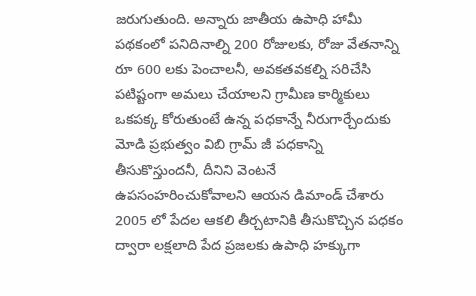జరుగుతుంది. అన్నారు జాతీయ ఉపాధి హామీ పథకంలో పనిదినాల్ని 200 రోజులకు, రోజు వేతనాన్ని రూ 600 లకు పెంచాలనీ, అవకతవకల్ని సరిచేసి పటిష్టంగా అమలు చేయాలని గ్రామీణ కార్మికులు ఒకపక్క కోరుతుంటే ఉన్న పధకాన్నే నీరుగార్చేందుకు మోడి ప్రభుత్వం విబి గ్రామ్ జీ పధకాన్ని తీసుకొస్తుందనీ, దీనిని వెంటనే ఉపసంహరించుకోవాలని ఆయన డిమాండ్ చేశారు 2005 లో పేదల ఆకలి తీర్చటానికి తీసుకొచ్చిన పధకం ద్వారా లక్షలాది పేద ప్రజలకు ఉపాధి హక్కుగా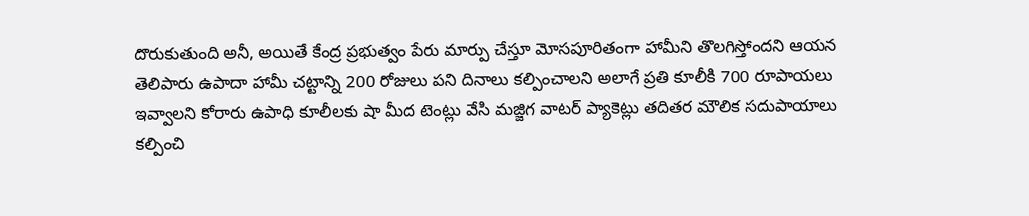దొరుకుతుంది అనీ, అయితే కేంద్ర ప్రభుత్వం పేరు మార్పు చేస్తూ మోసపూరితంగా హామీని తొలగిస్తోందని ఆయన తెలిపారు ఉపాదా హామీ చట్టాన్ని 200 రోజులు పని దినాలు కల్పించాలని అలాగే ప్రతి కూలీకి 700 రూపాయలు ఇవ్వాలని కోరారు ఉపాధి కూలీలకు షా మీద టెంట్లు వేసి మజ్జిగ వాటర్ ప్యాకెట్లు తదితర మౌలిక సదుపాయాలు కల్పించి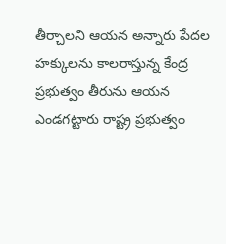తీర్చాలని ఆయన అన్నారు పేదల హక్కులను కాలరాస్తున్న కేంద్ర ప్రభుత్వం తీరును ఆయన ఎండగట్టారు రాష్ట్ర ప్రభుత్వం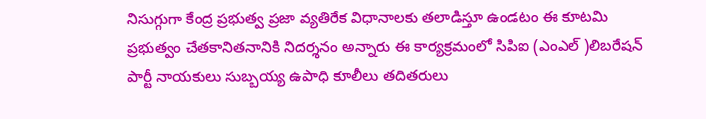నిసుగ్గుగా కేంద్ర ప్రభుత్వ ప్రజా వ్యతిరేక విధానాలకు తలాడిస్తూ ఉండటం ఈ కూటమి ప్రభుత్వం చేతకానితనానికి నిదర్శనం అన్నారు ఈ కార్యక్రమంలో సిపిఐ (ఎంఎల్ )లిబరేషన్ పార్టీ నాయకులు సుబ్బయ్య ఉపాధి కూలీలు తదితరులు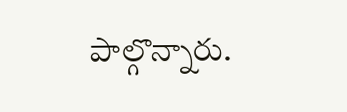పాల్గొన్నారు.